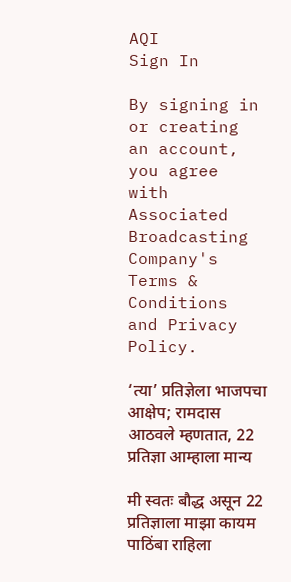AQI
Sign In

By signing in or creating an account, you agree with Associated Broadcasting Company's Terms & Conditions and Privacy Policy.

‘त्या’ प्रतिज्ञेला भाजपचा आक्षेप; रामदास आठवले म्हणतात, 22 प्रतिज्ञा आम्हाला मान्य

मी स्वतः बौद्ध असून 22 प्रतिज्ञाला माझा कायम पाठिंबा राहिला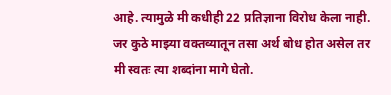आहे. त्यामुळे मी कधीही 22 प्रतिज्ञाना विरोध केला नाही. जर कुठे माझ्या वक्तव्यातून तसा अर्थ बोध होत असेल तर मी स्वतः त्या शब्दांना मागे घेतो.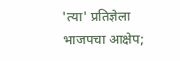'त्या' प्रतिज्ञेला भाजपचा आक्षेप;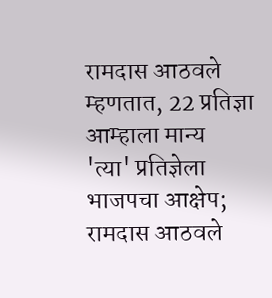रामदास आठवले म्हणतात, 22 प्रतिज्ञा आम्हाला मान्य
'त्या' प्रतिज्ञेला भाजपचा आक्षेप; रामदास आठवले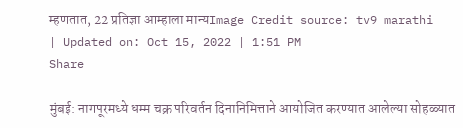म्हणतात, 22 प्रतिज्ञा आम्हाला मान्यImage Credit source: tv9 marathi
| Updated on: Oct 15, 2022 | 1:51 PM
Share

मुंबई: नागपूरमध्ये धम्म चक्र परिवर्तन दिनानिमित्ताने आयोजित करण्यात आलेल्या सोहळ्यात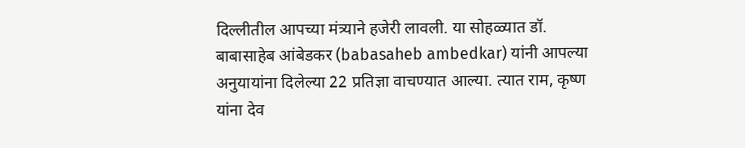दिल्लीतील आपच्या मंत्र्याने हजेरी लावली. या सोहळ्यात डॉ. बाबासाहेब आंबेडकर (babasaheb ambedkar) यांनी आपल्या अनुयायांना दिलेल्या 22 प्रतिज्ञा वाचण्यात आल्या. त्यात राम, कृष्ण यांना देव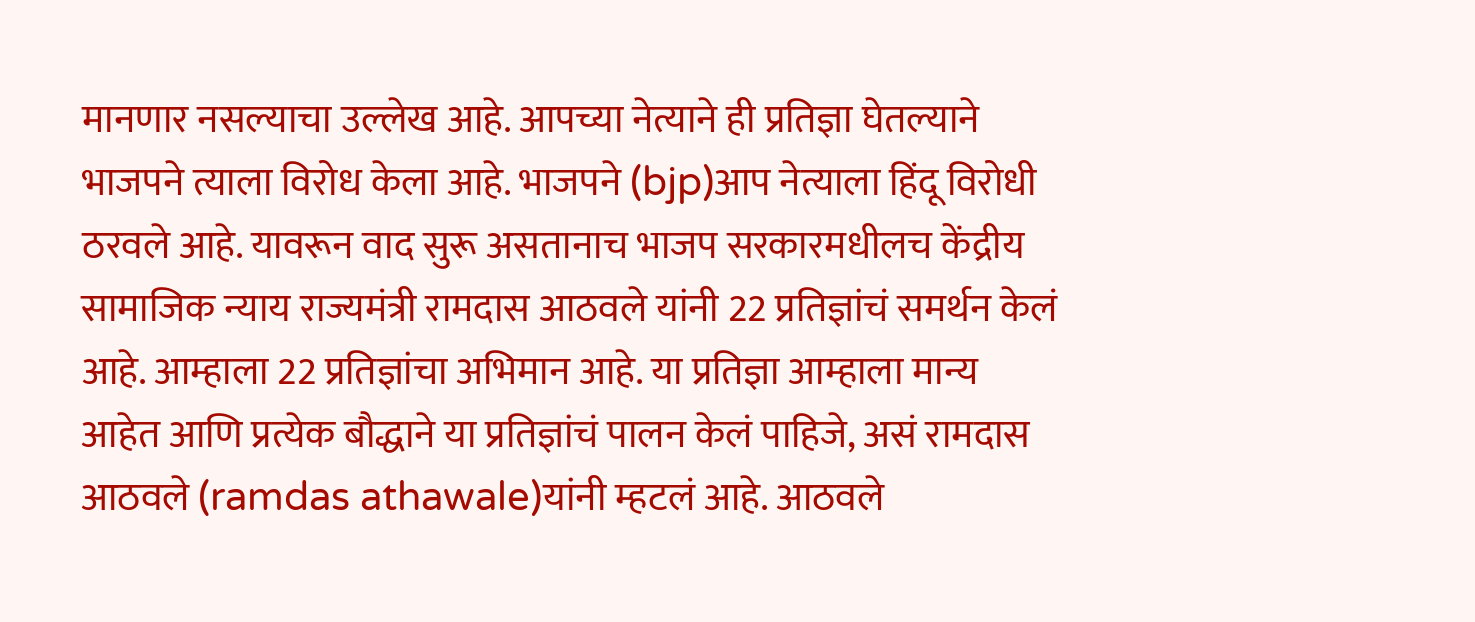मानणार नसल्याचा उल्लेख आहे. आपच्या नेत्याने ही प्रतिज्ञा घेतल्याने भाजपने त्याला विरोध केला आहे. भाजपने (bjp)आप नेत्याला हिंदू विरोधी ठरवले आहे. यावरून वाद सुरू असतानाच भाजप सरकारमधीलच केंद्रीय सामाजिक न्याय राज्यमंत्री रामदास आठवले यांनी 22 प्रतिज्ञांचं समर्थन केलं आहे. आम्हाला 22 प्रतिज्ञांचा अभिमान आहे. या प्रतिज्ञा आम्हाला मान्य आहेत आणि प्रत्येक बौद्धाने या प्रतिज्ञांचं पालन केलं पाहिजे, असं रामदास आठवले (ramdas athawale)यांनी म्हटलं आहे. आठवले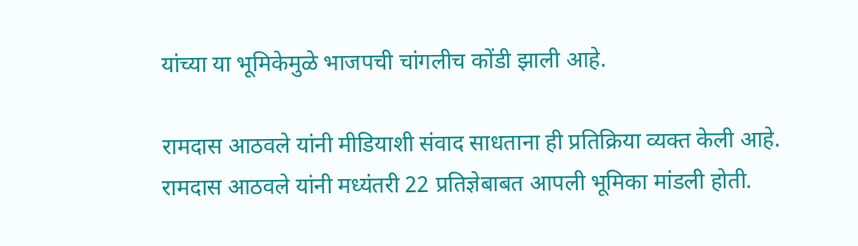यांच्या या भूमिकेमुळे भाजपची चांगलीच कोंडी झाली आहे.

रामदास आठवले यांनी मीडियाशी संवाद साधताना ही प्रतिक्रिया व्यक्त केली आहे. रामदास आठवले यांनी मध्यंतरी 22 प्रतिज्ञेबाबत आपली भूमिका मांडली होती.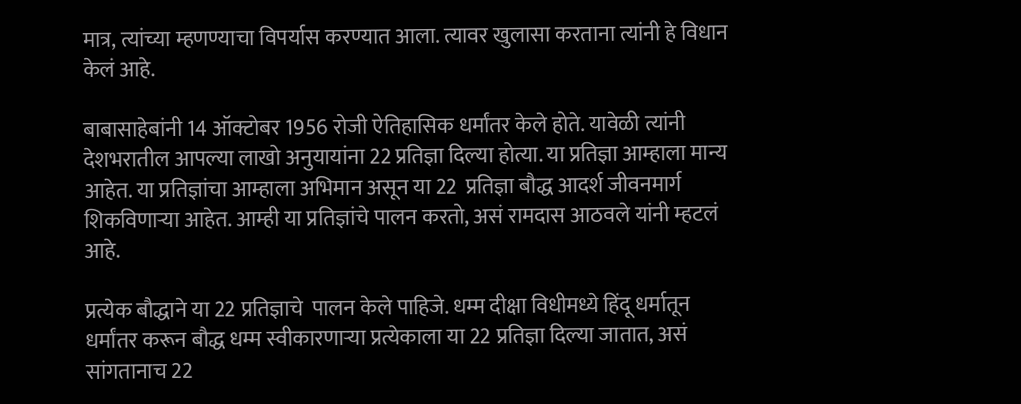मात्र, त्यांच्या म्हणण्याचा विपर्यास करण्यात आला. त्यावर खुलासा करताना त्यांनी हे विधान केलं आहे.

बाबासाहेबांनी 14 ऑक्टोबर 1956 रोजी ऐतिहासिक धर्मांतर केले होते. यावेळी त्यांनी देशभरातील आपल्या लाखो अनुयायांना 22 प्रतिज्ञा दिल्या होत्या. या प्रतिज्ञा आम्हाला मान्य आहेत. या प्रतिज्ञांचा आम्हाला अभिमान असून या 22  प्रतिज्ञा बौद्ध आदर्श जीवनमार्ग शिकविणाऱ्या आहेत. आम्ही या प्रतिज्ञांचे पालन करतो, असं रामदास आठवले यांनी म्हटलं आहे.

प्रत्येक बौद्धाने या 22 प्रतिज्ञाचे  पालन केले पाहिजे. धम्म दीक्षा विधीमध्ये हिंदू धर्मातून धर्मांतर करून बौद्ध धम्म स्वीकारणाऱ्या प्रत्येकाला या 22 प्रतिज्ञा दिल्या जातात, असं सांगतानाच 22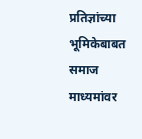प्रतिज्ञांच्या भूमिकेबाबत समाज माध्यमांवर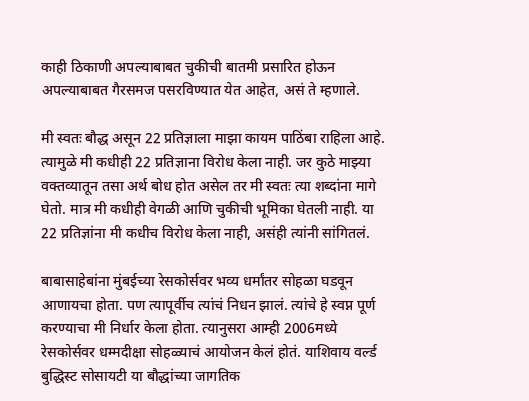काही ठिकाणी अपल्याबाबत चुकीची बातमी प्रसारित होऊन अपल्याबाबत गैरसमज पसरविण्यात येत आहेत, असं ते म्हणाले.

मी स्वतः बौद्ध असून 22 प्रतिज्ञाला माझा कायम पाठिंबा राहिला आहे. त्यामुळे मी कधीही 22 प्रतिज्ञाना विरोध केला नाही. जर कुठे माझ्या वक्तव्यातून तसा अर्थ बोध होत असेल तर मी स्वतः त्या शब्दांना मागे घेतो. मात्र मी कधीही वेगळी आणि चुकीची भूमिका घेतली नाही. या 22 प्रतिज्ञांना मी कधीच विरोध केला नाही, असंही त्यांनी सांगितलं.

बाबासाहेबांना मुंबईच्या रेसकोर्सवर भव्य धर्मांतर सोहळा घडवून आणायचा होता. पण त्यापूर्वीच त्यांचं निधन झालं. त्यांचे हे स्वप्न पूर्ण करण्याचा मी निर्धार केला होता. त्यानुसरा आम्ही 2006मध्ये रेसकोर्सवर धम्मदीक्षा सोहळ्याचं आयोजन केलं होतं. याशिवाय वर्ल्ड बुद्धिस्ट सोसायटी या बौद्धांच्या जागतिक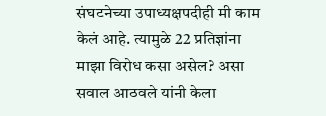संघटनेच्या उपाध्यक्षपदीही मी काम केलं आहे. त्यामुळे 22 प्रतिज्ञांना माझा विरोध कसा असेल? असा सवाल आठवले यांनी केला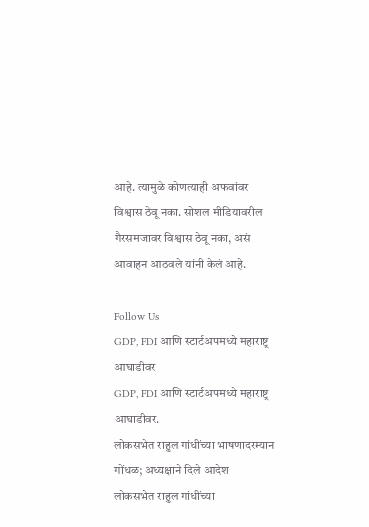आहे. त्यामुळे कोणत्याही अफवांवर विश्वास ठेवू नका. सोशल मीडियावरील गैरसमजावर विश्वास ठेवू नका, असं आवाहन आठवले यांनी केलं आहे.

Follow Us
GDP, FDI आणि स्टार्टअपमध्ये महाराष्ट्र आघाडीवर
GDP, FDI आणि स्टार्टअपमध्ये महाराष्ट्र आघाडीवर.
लोकसभेत राहुल गांधींच्या भाषणादरम्यान गोंधळ; अध्यक्षाने दिले आदेश
लोकसभेत राहुल गांधींच्या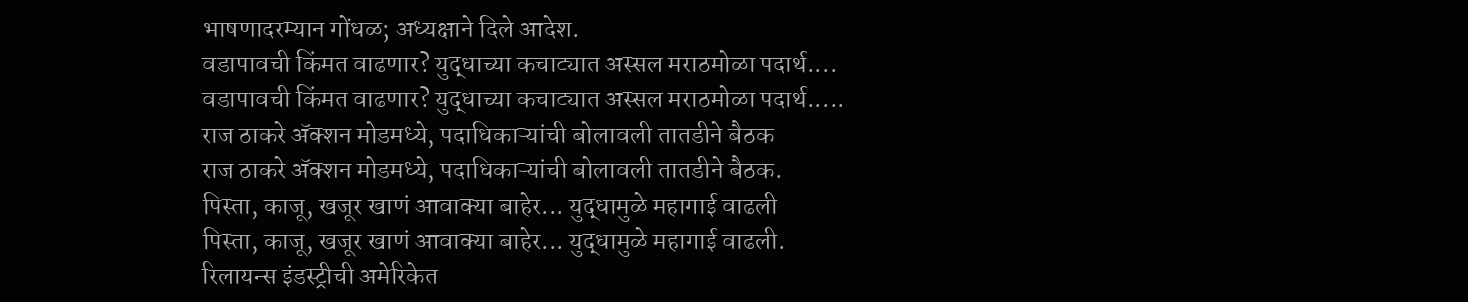भाषणादरम्यान गोंधळ; अध्यक्षाने दिले आदेश.
वडापावची किंमत वाढणार? युद्धाच्या कचाट्यात अस्सल मराठमोळा पदार्थ....
वडापावची किंमत वाढणार? युद्धाच्या कचाट्यात अस्सल मराठमोळा पदार्थ.....
राज ठाकरे अ‍ॅक्शन मोडमध्ये, पदाधिकाऱ्यांची बोलावली तातडीने बैठक
राज ठाकरे अ‍ॅक्शन मोडमध्ये, पदाधिकाऱ्यांची बोलावली तातडीने बैठक.
पिस्ता, काजू, खजूर खाणं आवाक्या बाहेर... युद्धामुळे महागाई वाढली
पिस्ता, काजू, खजूर खाणं आवाक्या बाहेर... युद्धामुळे महागाई वाढली.
रिलायन्स इंडस्ट्रीची अमेरिकेत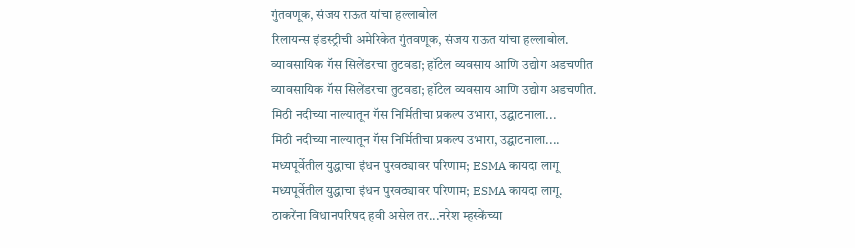गुंतवणूक, संजय राऊत यांचा हल्लाबोल
रिलायन्स इंडस्ट्रीची अमेरिकेत गुंतवणूक, संजय राऊत यांचा हल्लाबोल.
व्यावसायिक गॅस सिलेंडरचा तुटवडा; हॉटेल व्यवसाय आणि उद्योग अडचणीत
व्यावसायिक गॅस सिलेंडरचा तुटवडा; हॉटेल व्यवसाय आणि उद्योग अडचणीत.
मिठी नदीच्या नाल्यातून गॅस निर्मितीचा प्रकल्प उभारा, उद्घाटनाला...
मिठी नदीच्या नाल्यातून गॅस निर्मितीचा प्रकल्प उभारा, उद्घाटनाला....
मध्यपूर्वेतील युद्धाचा इंधन पुरवठ्यावर परिणाम; ESMA कायदा लागू
मध्यपूर्वेतील युद्धाचा इंधन पुरवठ्यावर परिणाम; ESMA कायदा लागू.
ठाकरेंना विधानपरिषद हवी असेल तर...नरेश म्हस्केंच्या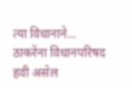त्या विधानाने...
ठाकरेंना विधानपरिषद हवी असेल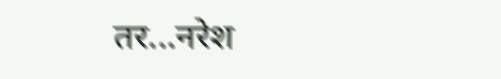तर...नरेश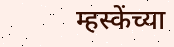म्हस्केंच्या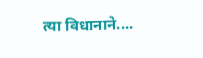त्या विधानाने....